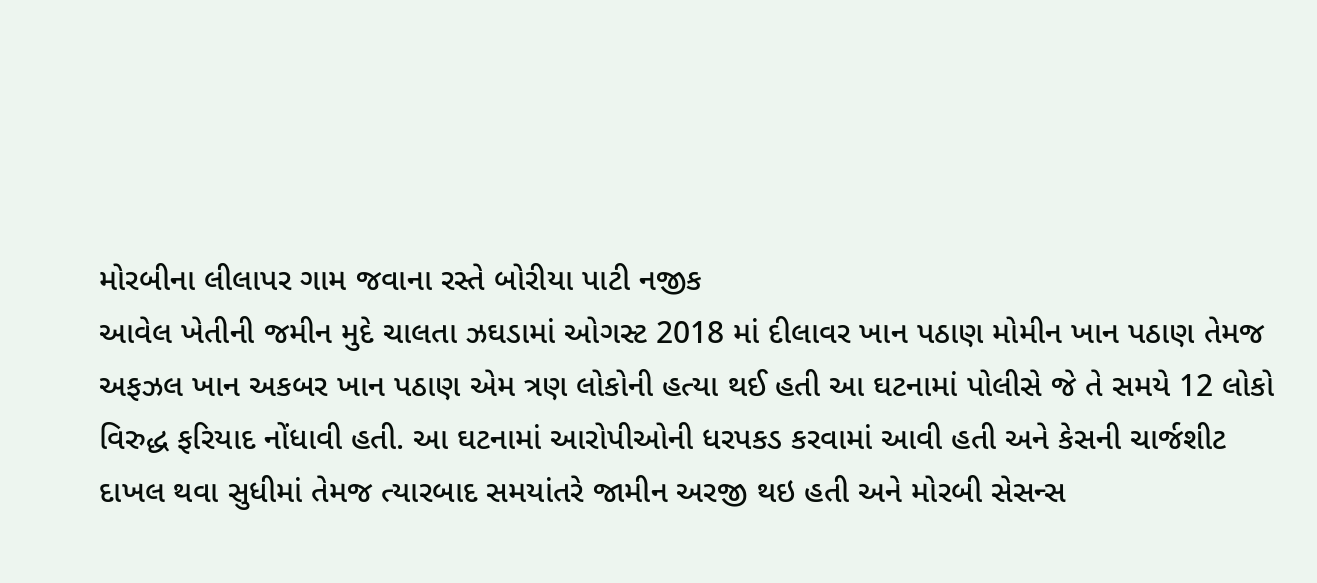મોરબીના લીલાપર ગામ જવાના રસ્તે બોરીયા પાટી નજીક
આવેલ ખેતીની જમીન મુદે ચાલતા ઝઘડામાં ઓગસ્ટ 2018 માં દીલાવર ખાન પઠાણ મોમીન ખાન પઠાણ તેમજ અફઝલ ખાન અકબર ખાન પઠાણ એમ ત્રણ લોકોની હત્યા થઈ હતી આ ઘટનામાં પોલીસે જે તે સમયે 12 લોકો વિરુદ્ધ ફરિયાદ નોંધાવી હતી. આ ઘટનામાં આરોપીઓની ધરપકડ કરવામાં આવી હતી અને કેસની ચાર્જશીટ દાખલ થવા સુધીમાં તેમજ ત્યારબાદ સમયાંતરે જામીન અરજી થઇ હતી અને મોરબી સેસન્સ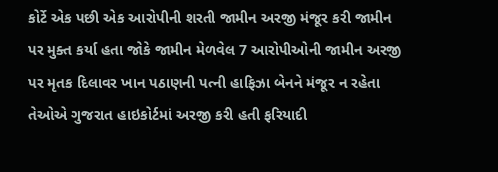કોર્ટે એક પછી એક આરોપીની શરતી જામીન અરજી મંજૂર કરી જામીન પર મુક્ત કર્યા હતા જોકે જામીન મેળવેલ 7 આરોપીઓની જામીન અરજી પર મૃતક દિલાવર ખાન પઠાણની પત્ની હાફિઝા બેનને મંજૂર ન રહેતા તેઓએ ગુજરાત હાઇકોર્ટમાં અરજી કરી હતી ફરિયાદી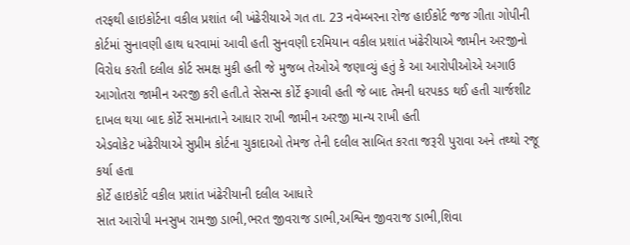તરફથી હાઇકોર્ટના વકીલ પ્રશાંત બી ખંઢેરીયાએ ગત તા. 23 નવેમ્બરના રોજ હાઈકોર્ટ જજ ગીતા ગોપીની કોર્ટમાં સુનાવણી હાથ ધરવામાં આવી હતી સુનવણી દરમિયાન વકીલ પ્રશાંત ખંઢેરીયાએ જામીન અરજીનો વિરોધ કરતી દલીલ કોર્ટ સમક્ષ મુકી હતી જે મુજબ તેઓએ જણાવ્યું હતું કે આ આરોપીઓએ અગાઉ આગોતરા જામીન અરજી કરી હતી.તે સેસન્સ કોર્ટે ફગાવી હતી જે બાદ તેમની ધરપકડ થઈ હતી ચાર્જશીટ દાખલ થયા બાદ કોર્ટે સમાનતાને આધાર રાખી જામીન અરજી માન્ય રાખી હતી
એડવોકેટ ખંઢેરીયાએ સુપ્રીમ કોર્ટના ચુકાદાઓ તેમજ તેની દલીલ સાબિત કરતા જરૂરી પુરાવા અને તથ્થો રજૂ કર્યા હતા
કોર્ટે હાઇકોર્ટ વકીલ પ્રશાંત ખંઢેરીયાની દલીલ આધારે
સાત આરોપી મનસુખ રામજી ડાભી,ભરત જીવરાજ ડાભી,અશ્વિન જીવરાજ ડાભી,શિવા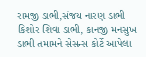રામજી ડાભી,સંજય નારણ ડાભી કિશોર શિવા ડાભી, કાનજી મનસુખ ડાભી તમામને સેસન્સ કોર્ટે આપેલા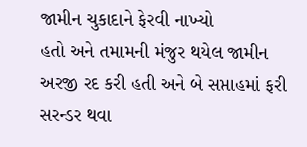જામીન ચુકાદાને ફેરવી નાખ્યો
હતો અને તમામની મંજુર થયેલ જામીન અરજી રદ કરી હતી અને બે સપ્તાહમાં ફરી સરન્ડર થવા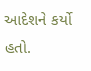આદેશને કર્યો હતો.